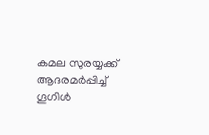കമല സുരയ്യക്ക് ആദരമര്‍പ്പിച്ച് ഗൂഗിള്‍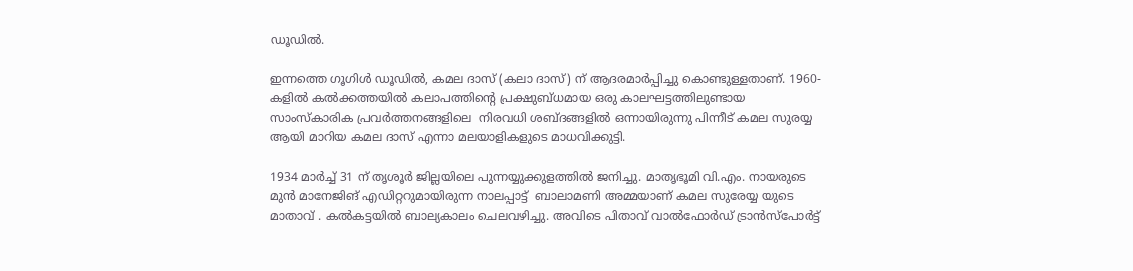ഡൂഡിൽ.

ഇന്നത്തെ ഗൂഗിള്‍ ഡൂഡിൽ, കമല ദാസ് (കലാ ദാസ്) ന് ആദരമാര്‍പ്പിച്ചു കൊണ്ടുള്ളതാണ്. 1960-കളിൽ കൽക്കത്തയിൽ കലാപത്തിന്റെ പ്രക്ഷുബ്ധമായ ഒരു കാലഘട്ടത്തിലുണ്ടായ സാംസ്കാരിക പ്രവര്‍ത്തനങ്ങളിലെ  നിരവധി ശബ്ദങ്ങളിൽ ഒന്നായിരുന്നു പിന്നീട് കമല സുരയ്യ ആയി മാറിയ കമല ദാസ്‌ എന്നാ മലയാളികളുടെ മാധവിക്കുട്ടി.

1934 മാർച്ച് 31 ന് തൃശൂർ ജില്ലയിലെ പുന്നയ്യുക്കുളത്തിൽ ജനിച്ചു. മാതൃഭൂമി വി.എം. നായരുടെ മുൻ മാനേജിങ് എഡിറ്ററുമായിരുന്ന നാലപ്പാട്ട്  ബാലാമണി അമ്മയാണ് കമല സുരേയ്യ യുടെ മാതാവ്‌ . കൽകട്ടയിൽ ബാല്യകാലം ചെലവഴിച്ചു. അവിടെ പിതാവ് വാൽഫോർഡ് ട്രാൻസ്പോർട്ട്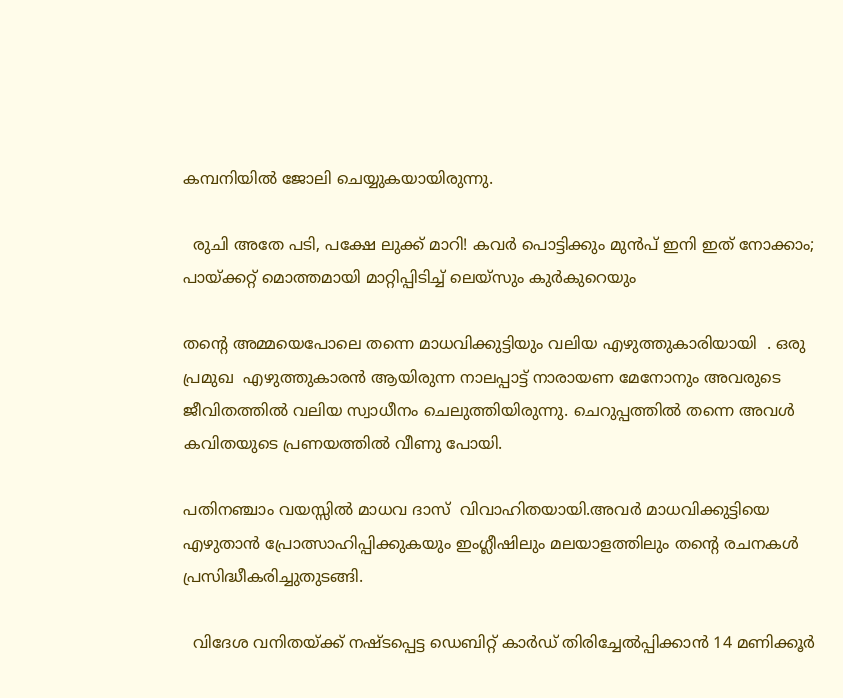കമ്പനിയില്‍ ജോലി ചെയ്യുകയായിരുന്നു.

  രുചി അതേ പടി, പക്ഷേ ലുക്ക് മാറി! കവർ പൊട്ടിക്കും മുൻപ് ഇനി ഇത് നോക്കാം; പായ്ക്കറ്റ് മൊത്തമായി മാറ്റിപ്പിടിച്ച് ലെയ്‌സും കുർകുറെയും

തന്റെ അമ്മയെപോലെ തന്നെ മാധവിക്കുട്ടിയും വലിയ എഴുത്തുകാരിയായി  . ഒരു പ്രമുഖ  എഴുത്തുകാരന്‍ ആയിരുന്ന നാലപ്പാട്ട് നാരായണ മേനോനും അവരുടെ  ജീവിതത്തിൽ വലിയ സ്വാധീനം ചെലുത്തിയിരുന്നു. ചെറുപ്പത്തിൽ തന്നെ അവൾ കവിതയുടെ പ്രണയത്തിൽ വീണു പോയി.

പതിനഞ്ചാം വയസ്സിൽ മാധവ ദാസ്  വിവാഹിതയായി.അവര്‍ മാധവിക്കുട്ടിയെ  എഴുതാൻ പ്രോത്സാഹിപ്പിക്കുകയും ഇംഗ്ലീഷിലും മലയാളത്തിലും തന്റെ രചനകൾ പ്രസിദ്ധീകരിച്ചുതുടങ്ങി.

  വിദേശ വനിതയ്ക്ക് നഷ്ടപ്പെട്ട ഡെബിറ്റ് കാർഡ് തിരിച്ചേൽപ്പിക്കാൻ 14 മണിക്കൂർ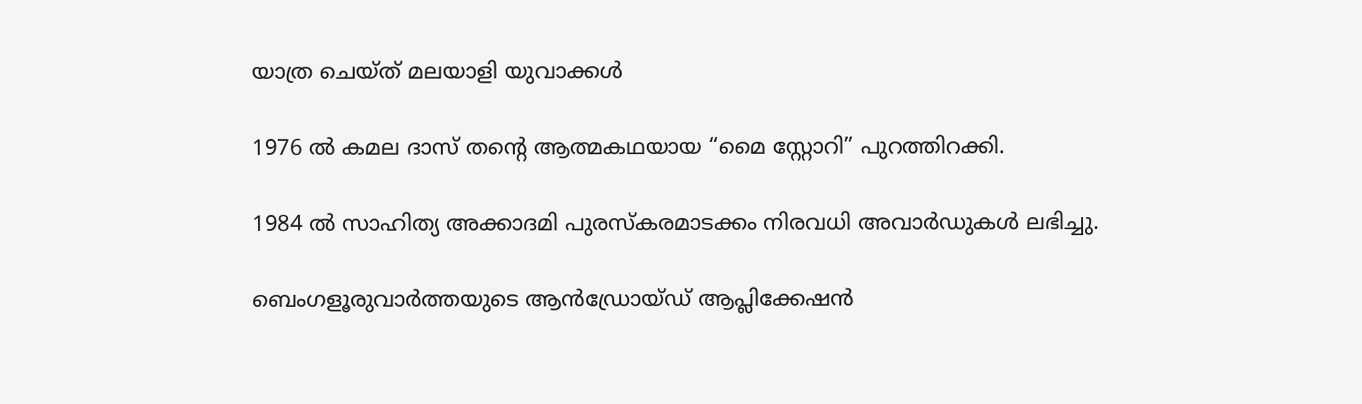യാത്ര ചെയ്ത് മലയാളി യുവാക്കൾ

1976 ൽ കമല ദാസ് തന്റെ ആത്മകഥയായ “മൈ സ്റ്റോറി” പുറത്തിറക്കി.

1984 ൽ സാഹിത്യ അക്കാദമി പുരസ്കരമാടക്കം നിരവധി അവാര്‍ഡുകള്‍ ലഭിച്ചു.

ബെംഗളൂരുവാർത്തയുടെ ആൻഡ്രോയ്ഡ് ആപ്ലിക്കേഷൻ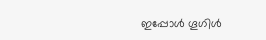ഇപ്പോൾ ഗൂഗിൾ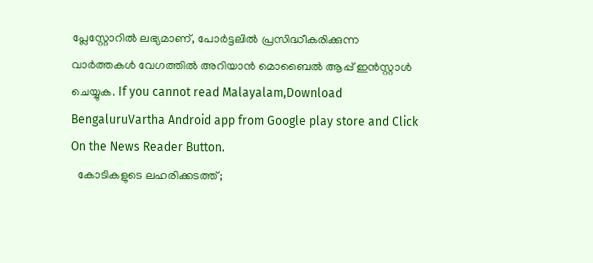പ്ലേസ്റ്റോറിൽ ലഭ്യമാണ്, പോർട്ടലിൽ പ്രസിദ്ധീകരിക്കുന്ന വാർത്തകൾ വേഗത്തിൽ അറിയാൻ മൊബൈൽ ആപ്പ് ഇൻസ്റ്റാൾ ചെയ്യുക. If you cannot read Malayalam,Download BengaluruVartha Android app from Google play store and Click On the News Reader Button.
  കോടികളുടെ ലഹരിക്കടത്ത്;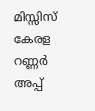മിസ്സിസ് കേരള റണ്ണര്‍ അപ്പ്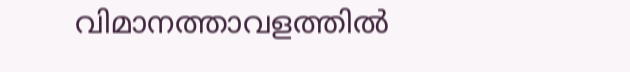വിമാനത്താവളത്തില്‍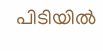പിടിയില്‍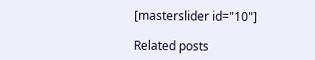[masterslider id="10"]

Related posts